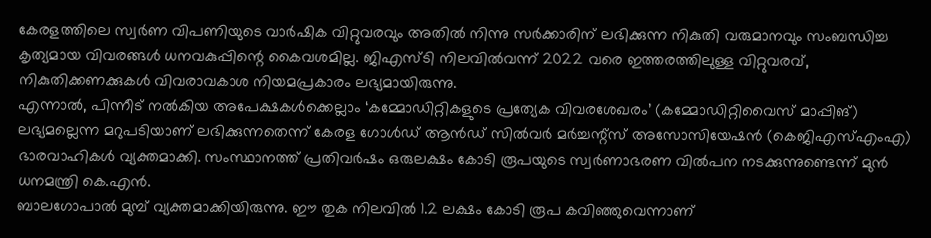കേരളത്തിലെ സ്വർണ വിപണിയുടെ വാർഷിക വിറ്റുവരവും അതിൽ നിന്നു സർക്കാരിന് ലഭിക്കുന്ന നികുതി വരുമാനവും സംബന്ധിച്ച കൃത്യമായ വിവരങ്ങൾ ധനവകുപ്പിന്റെ കൈവശമില്ല. ജിഎസ്ടി നിലവിൽവന്ന് 2022 വരെ ഇത്തരത്തിലുള്ള വിറ്റുവരവ്, നികുതിക്കണക്കുകൾ വിവരാവകാശ നിയമപ്രകാരം ലഭ്യമായിരുന്നു.
എന്നാൽ, പിന്നീട് നൽകിയ അപേക്ഷകൾക്കെല്ലാം ‘കമ്മോഡിറ്റികളുടെ പ്രത്യേക വിവരശേഖരം’ (കമ്മോഡിറ്റിവൈസ് മാപ്പിങ്) ലഭ്യമല്ലെന്ന മറുപടിയാണ് ലഭിക്കുന്നതെന്ന് കേരള ഗോൾഡ് ആൻഡ് സിൽവർ മർച്ചന്റ്സ് അസോസിയേഷൻ (കെജിഎസ്എംഎ) ഭാരവാഹികൾ വ്യക്തമാക്കി. സംസ്ഥാനത്ത് പ്രതിവർഷം ഒരുലക്ഷം കോടി രൂപയുടെ സ്വർണാഭരണ വിൽപന നടക്കുന്നുണ്ടെന്ന് മുൻ ധനമന്ത്രി കെ.എൻ.
ബാലഗോപാൽ മുമ്പ് വ്യക്തമാക്കിയിരുന്നു. ഈ തുക നിലവിൽ 1.2 ലക്ഷം കോടി രൂപ കവിഞ്ഞുവെന്നാണ്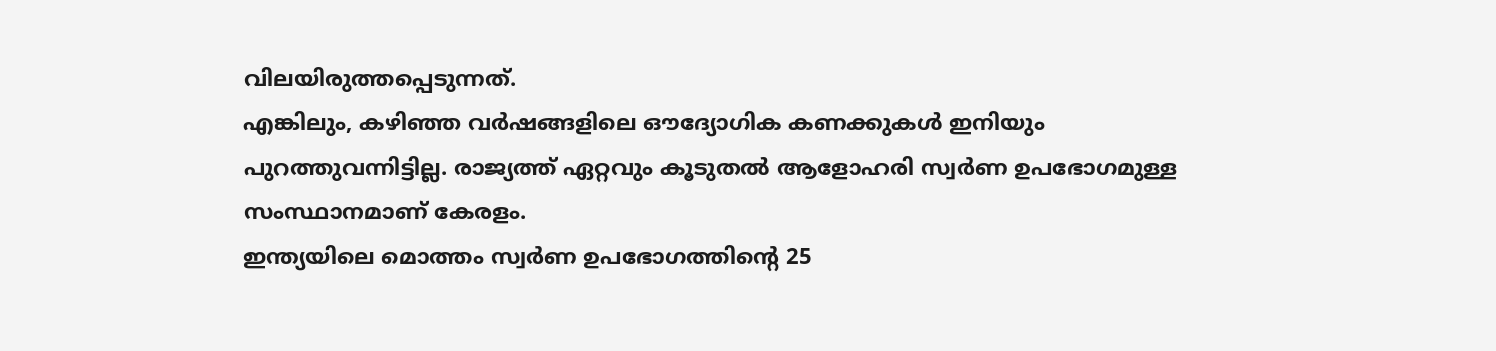വിലയിരുത്തപ്പെടുന്നത്.
എങ്കിലും, കഴിഞ്ഞ വർഷങ്ങളിലെ ഔദ്യോഗിക കണക്കുകൾ ഇനിയും പുറത്തുവന്നിട്ടില്ല. രാജ്യത്ത് ഏറ്റവും കൂടുതൽ ആളോഹരി സ്വർണ ഉപഭോഗമുള്ള സംസ്ഥാനമാണ് കേരളം.
ഇന്ത്യയിലെ മൊത്തം സ്വർണ ഉപഭോഗത്തിന്റെ 25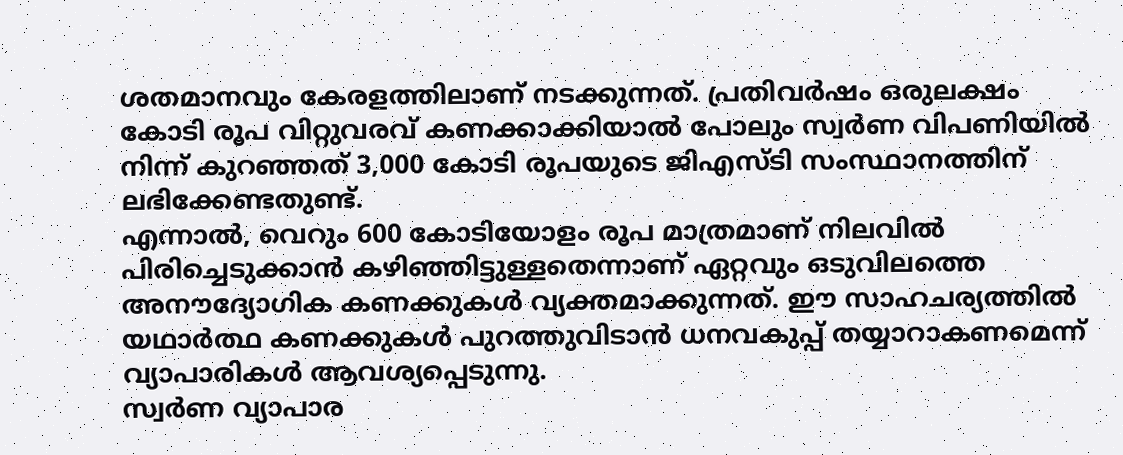ശതമാനവും കേരളത്തിലാണ് നടക്കുന്നത്. പ്രതിവർഷം ഒരുലക്ഷം കോടി രൂപ വിറ്റുവരവ് കണക്കാക്കിയാൽ പോലും സ്വർണ വിപണിയിൽ നിന്ന് കുറഞ്ഞത് 3,000 കോടി രൂപയുടെ ജിഎസ്ടി സംസ്ഥാനത്തിന് ലഭിക്കേണ്ടതുണ്ട്.
എന്നാൽ, വെറും 600 കോടിയോളം രൂപ മാത്രമാണ് നിലവിൽ പിരിച്ചെടുക്കാൻ കഴിഞ്ഞിട്ടുള്ളതെന്നാണ് ഏറ്റവും ഒടുവിലത്തെ അനൗദ്യോഗിക കണക്കുകൾ വ്യക്തമാക്കുന്നത്. ഈ സാഹചര്യത്തിൽ യഥാർത്ഥ കണക്കുകൾ പുറത്തുവിടാൻ ധനവകുപ്പ് തയ്യാറാകണമെന്ന് വ്യാപാരികൾ ആവശ്യപ്പെടുന്നു.
സ്വർണ വ്യാപാര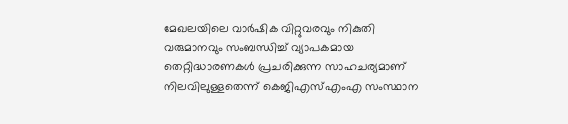മേഖലയിലെ വാർഷിക വിറ്റുവരവും നികുതി വരുമാനവും സംബന്ധിച്ച് വ്യാപകമായ തെറ്റിദ്ധാരണകൾ പ്രചരിക്കുന്ന സാഹചര്യമാണ് നിലവിലുള്ളതെന്ന് കെജിഎസ്എംഎ സംസ്ഥാന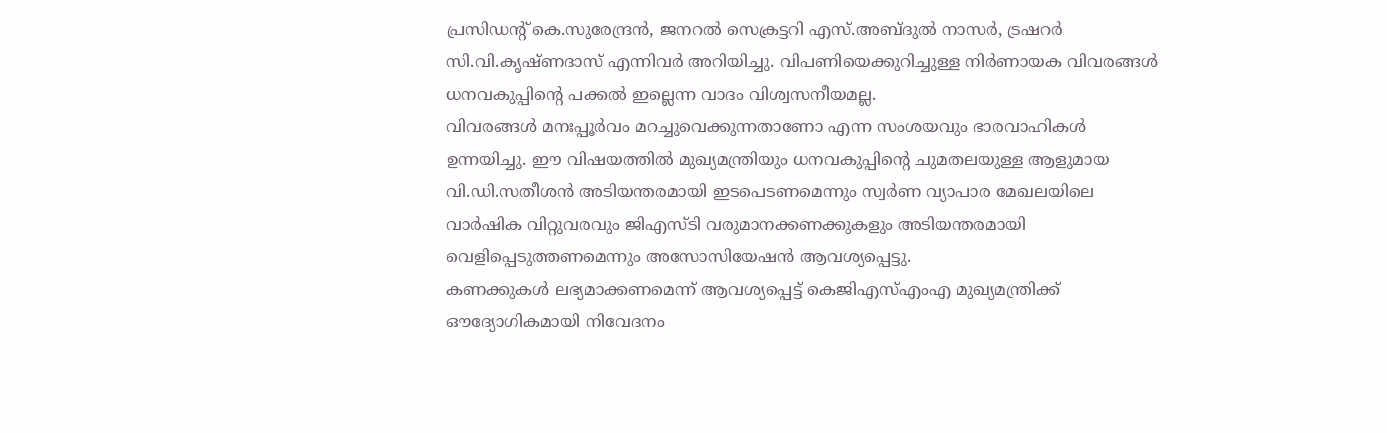പ്രസിഡന്റ് കെ.സുരേന്ദ്രൻ, ജനറൽ സെക്രട്ടറി എസ്.അബ്ദുൽ നാസർ, ട്രഷറർ സി.വി.കൃഷ്ണദാസ് എന്നിവർ അറിയിച്ചു. വിപണിയെക്കുറിച്ചുള്ള നിർണായക വിവരങ്ങൾ ധനവകുപ്പിന്റെ പക്കൽ ഇല്ലെന്ന വാദം വിശ്വസനീയമല്ല.
വിവരങ്ങൾ മനഃപ്പൂർവം മറച്ചുവെക്കുന്നതാണോ എന്ന സംശയവും ഭാരവാഹികൾ ഉന്നയിച്ചു. ഈ വിഷയത്തിൽ മുഖ്യമന്ത്രിയും ധനവകുപ്പിന്റെ ചുമതലയുള്ള ആളുമായ വി.ഡി.സതീശൻ അടിയന്തരമായി ഇടപെടണമെന്നും സ്വർണ വ്യാപാര മേഖലയിലെ വാർഷിക വിറ്റുവരവും ജിഎസ്ടി വരുമാനക്കണക്കുകളും അടിയന്തരമായി വെളിപ്പെടുത്തണമെന്നും അസോസിയേഷൻ ആവശ്യപ്പെട്ടു.
കണക്കുകൾ ലഭ്യമാക്കണമെന്ന് ആവശ്യപ്പെട്ട് കെജിഎസ്എംഎ മുഖ്യമന്ത്രിക്ക് ഔദ്യോഗികമായി നിവേദനം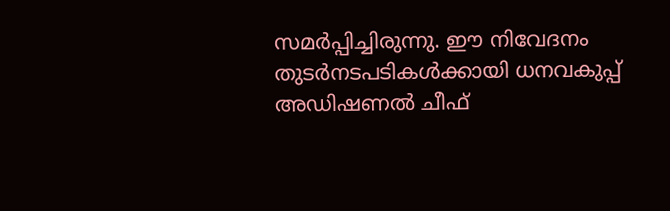സമർപ്പിച്ചിരുന്നു. ഈ നിവേദനം തുടർനടപടികൾക്കായി ധനവകുപ്പ് അഡിഷണൽ ചീഫ്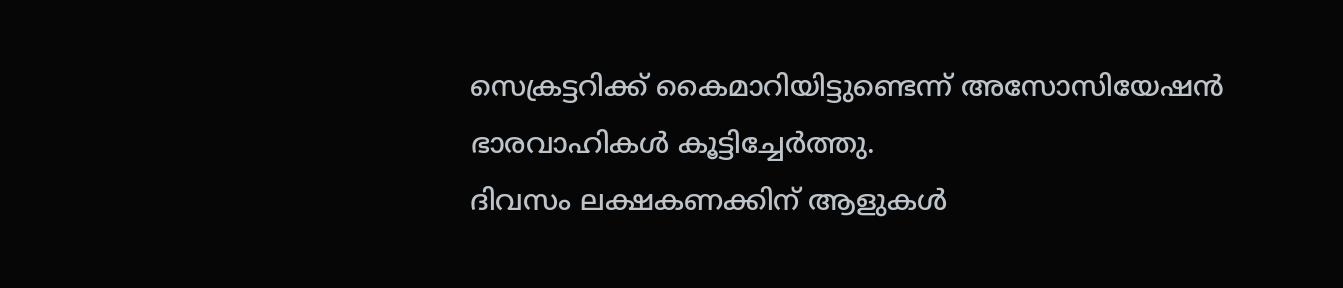സെക്രട്ടറിക്ക് കൈമാറിയിട്ടുണ്ടെന്ന് അസോസിയേഷൻ ഭാരവാഹികൾ കൂട്ടിച്ചേർത്തു.
ദിവസം ലക്ഷകണക്കിന് ആളുകൾ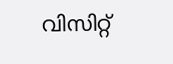വിസിറ്റ്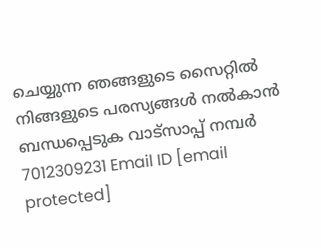ചെയ്യുന്ന ഞങ്ങളുടെ സൈറ്റിൽ നിങ്ങളുടെ പരസ്യങ്ങൾ നൽകാൻ ബന്ധപ്പെടുക വാട്സാപ്പ് നമ്പർ 7012309231 Email ID [email protected]